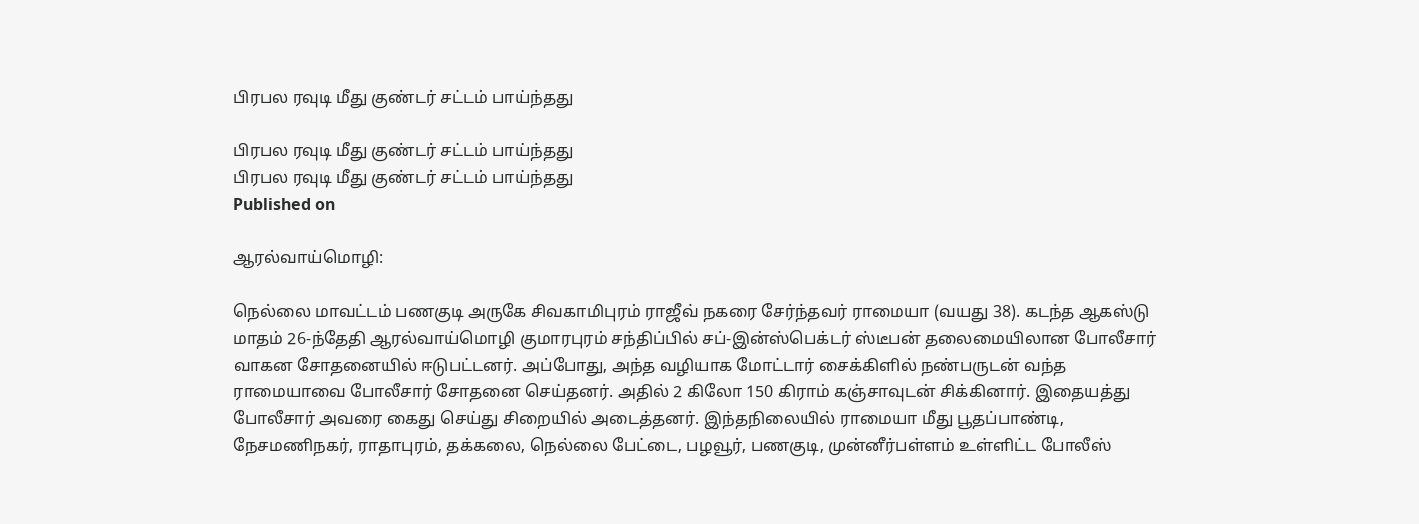பிரபல ரவுடி மீது குண்டர் சட்டம் பாய்ந்தது

பிரபல ரவுடி மீது குண்டர் சட்டம் பாய்ந்தது
பிரபல ரவுடி மீது குண்டர் சட்டம் பாய்ந்தது
Published on

ஆரல்வாய்மொழி:

நெல்லை மாவட்டம் பணகுடி அருகே சிவகாமிபுரம் ராஜீவ் நகரை சேர்ந்தவர் ராமையா (வயது 38). கடந்த ஆகஸ்டு மாதம் 26-ந்தேதி ஆரல்வாய்மொழி குமாரபுரம் சந்திப்பில் சப்-இன்ஸ்பெக்டர் ஸ்டீபன் தலைமையிலான போலீசார் வாகன சோதனையில் ஈடுபட்டனர். அப்போது, அந்த வழியாக மோட்டார் சைக்கிளில் நண்பருடன் வந்த ராமையாவை போலீசார் சோதனை செய்தனர். அதில் 2 கிலோ 150 கிராம் கஞ்சாவுடன் சிக்கினார். இதையத்து போலீசார் அவரை கைது செய்து சிறையில் அடைத்தனர். இந்தநிலையில் ராமையா மீது பூதப்பாண்டி, நேசமணிநகர், ராதாபுரம், தக்கலை, நெல்லை பேட்டை, பழவூர், பணகுடி, முன்னீர்பள்ளம் உள்ளிட்ட போலீஸ்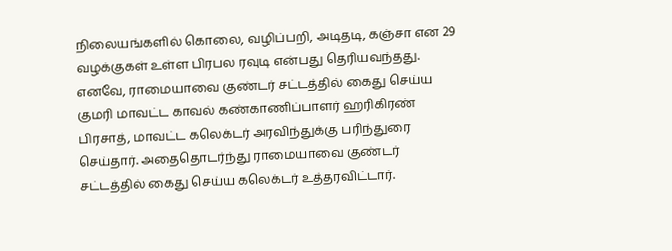நிலையங்களில் கொலை, வழிப்பறி, அடிதடி, கஞ்சா என 29 வழக்குகள் உள்ள பிரபல ரவுடி என்பது தெரியவந்தது. எனவே, ராமையாவை குண்டர் சட்டத்தில் கைது செய்ய குமரி மாவட்ட காவல் கண்காணிப்பாளர் ஹரிகிரண் பிரசாத், மாவட்ட கலெக்டர் அரவிந்துக்கு பரிந்துரை செய்தார். அதைதொடர்ந்து ராமையாவை குண்டர் சட்டத்தில் கைது செய்ய கலெக்டர் உத்தரவிட்டார்.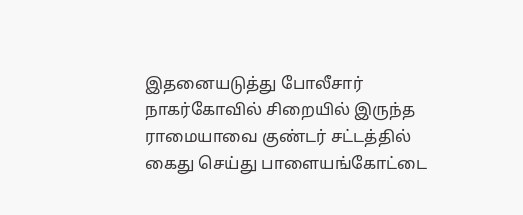இதனையடுத்து போலீசார் நாகர்கோவில் சிறையில் இருந்த ராமையாவை குண்டர் சட்டத்தில் கைது செய்து பாளையங்கோட்டை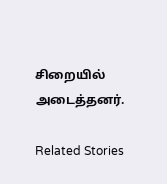சிறையில் அடைத்தனர்.

Related Stories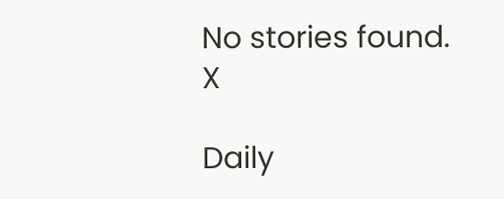No stories found.
X

Daily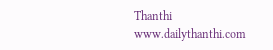Thanthi
www.dailythanthi.com